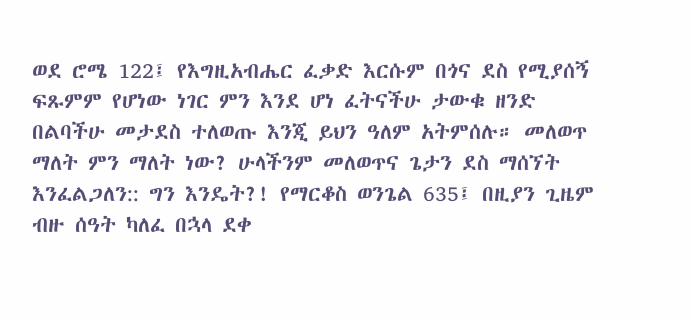ወደ ሮሜ 122፤ የእግዚአብሔር ፈቃድ እርሱም በጎና ደስ የሚያሰኝ ፍጹምም የሆነው ነገር ምን እንደ ሆነ ፈትናችሁ ታውቁ ዘንድ በልባችሁ መታደስ ተለወጡ እንጂ ይህን ዓለም አትምሰሉ። መለወጥ ማለት ምን ማለት ነው? ሁላችንም መለወጥና ጌታን ደስ ማሰኘት እንፈልጋለን:: ግን እንዴት?! የማርቆስ ወንጌል 635፤ በዚያን ጊዜም ብዙ ሰዓት ካለፈ በኋላ ደቀ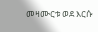መዛሙርቱ ወደ እርሱ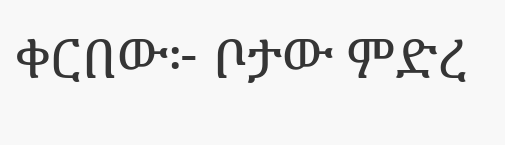ቀርበው፦ ቦታው ምድረ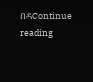በዳContinue reading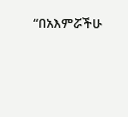“በአእምሯችሁ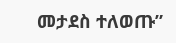መታደስ ተለወጡ”